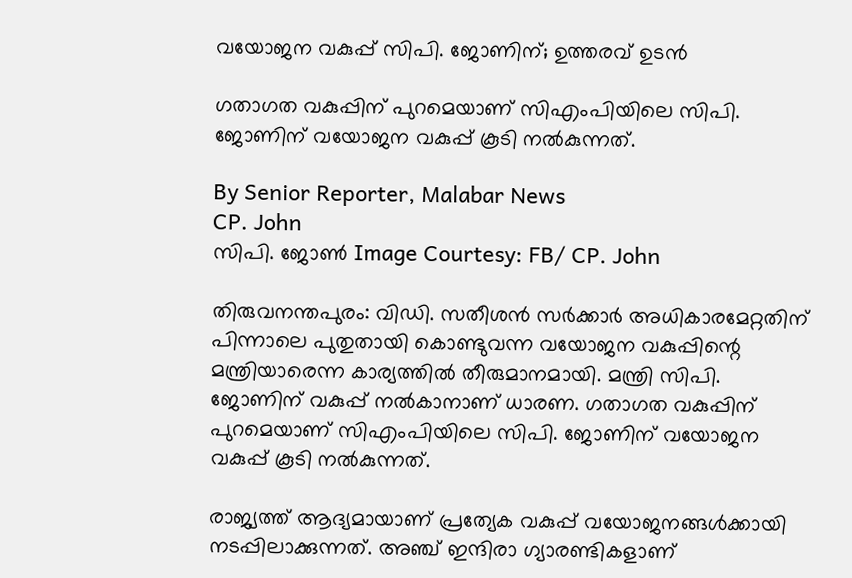വയോജന വകുപ്പ് സിപി. ജോണിന്; ഉത്തരവ് ഉടൻ

ഗതാഗത വകുപ്പിന് പുറമെയാണ് സിഎംപിയിലെ സിപി. ജോണിന് വയോജന വകുപ്പ് കൂടി നൽകുന്നത്.

By Senior Reporter, Malabar News
CP. John
സിപി. ജോൺ Image Courtesy: FB/ CP. John

തിരുവനന്തപുരം: വിഡി. സതീശൻ സർക്കാർ അധികാരമേറ്റതിന് പിന്നാലെ പുതുതായി കൊണ്ടുവന്ന വയോജന വകുപ്പിന്റെ മന്ത്രിയാരെന്ന കാര്യത്തിൽ തീരുമാനമായി. മന്ത്രി സിപി. ജോണിന് വകുപ്പ് നൽകാനാണ് ധാരണ. ഗതാഗത വകുപ്പിന് പുറമെയാണ് സിഎംപിയിലെ സിപി. ജോണിന് വയോജന വകുപ്പ് കൂടി നൽകുന്നത്.

രാജ്യത്ത് ആദ്യമായാണ് പ്രത്യേക വകുപ്പ് വയോജനങ്ങൾക്കായി നടപ്പിലാക്കുന്നത്. അഞ്ച് ഇന്ദിരാ ഗ്യാരണ്ടികളാണ്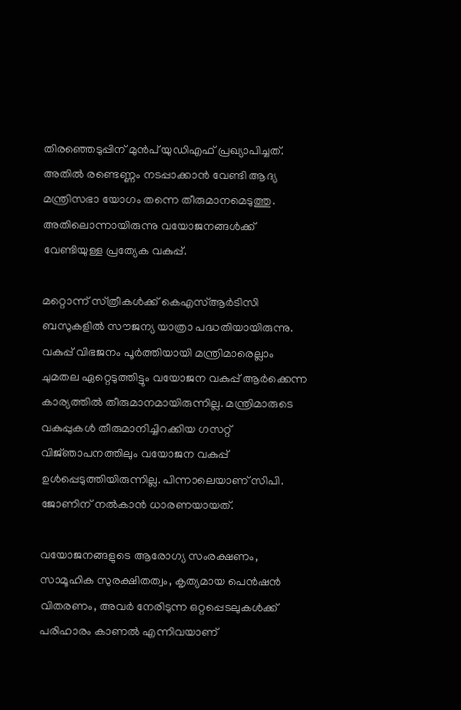തിരഞ്ഞെടുപ്പിന് മുൻപ് യുഡിഎഫ് പ്രഖ്യാപിച്ചത്. അതിൽ രണ്ടെണ്ണം നടപ്പാക്കാൻ വേണ്ടി ആദ്യ മന്ത്രിസഭാ യോഗം തന്നെ തീരുമാനമെടുത്തു. അതിലൊന്നായിരുന്നു വയോജനങ്ങൾക്ക് വേണ്ടിയുള്ള പ്രത്യേക വകുപ്പ്.

മറ്റൊന്ന് സ്‌ത്രീകൾക്ക്‌ കെഎസ്ആർടിസി ബസുകളിൽ സൗജന്യ യാത്രാ പദ്ധതിയായിരുന്നു. വകുപ്പ് വിഭജനം പൂർത്തിയായി മന്ത്രിമാരെല്ലാം ചുമതല ഏറ്റെടുത്തിട്ടും വയോജന വകുപ്പ് ആർക്കെന്ന കാര്യത്തിൽ തീരുമാനമായിരുന്നില്ല. മന്ത്രിമാരുടെ വകുപ്പുകൾ തീരുമാനിച്ചിറക്കിയ ഗസറ്റ് വിജ്‌ഞാപനത്തിലും വയോജന വകുപ്പ് ഉൾപ്പെടുത്തിയിരുന്നില്ല. പിന്നാലെയാണ് സിപി. ജോണിന് നൽകാൻ ധാരണയായത്.

വയോജനങ്ങളുടെ ആരോഗ്യ സംരക്ഷണം, സാമൂഹിക സുരക്ഷിതത്വം, കൃത്യമായ പെൻഷൻ വിതരണം, അവർ നേരിടുന്ന ഒറ്റപ്പെടലുകൾക്ക് പരിഹാരം കാണൽ എന്നിവയാണ്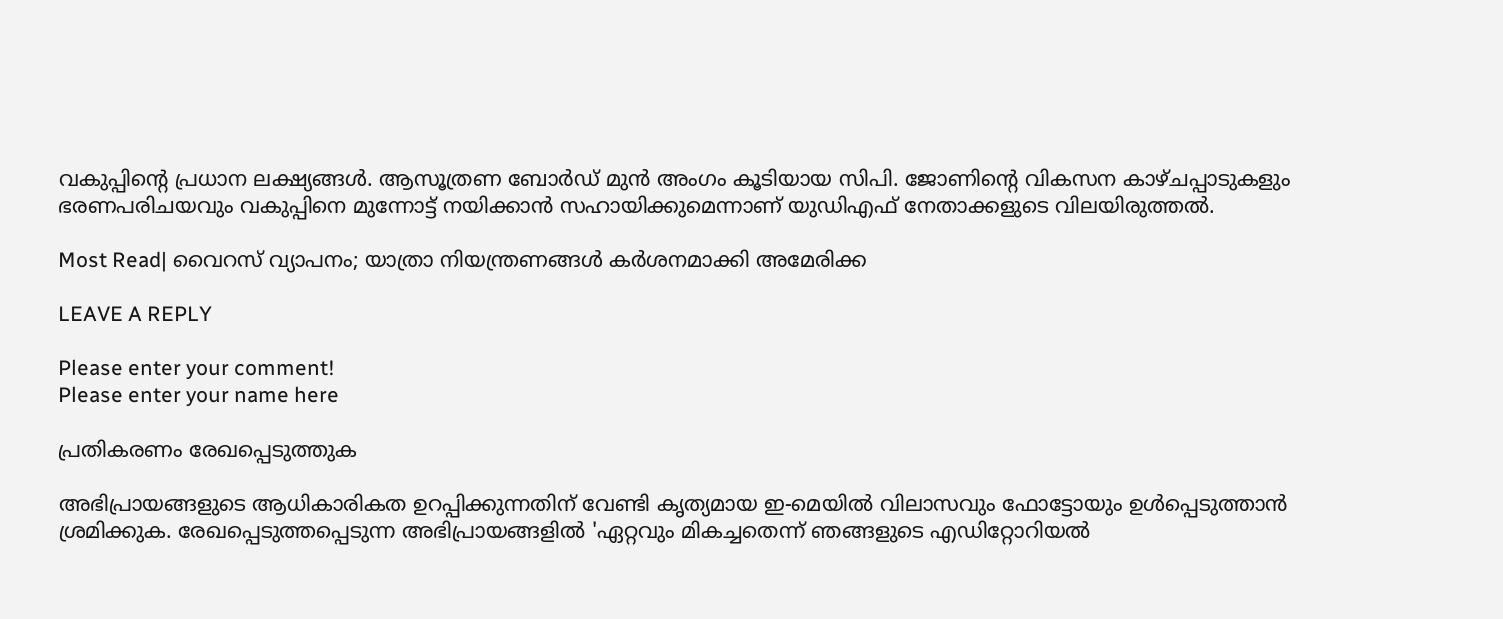വകുപ്പിന്റെ പ്രധാന ലക്ഷ്യങ്ങൾ. ആസൂത്രണ ബോർഡ് മുൻ അംഗം കൂടിയായ സിപി. ജോണിന്റെ വികസന കാഴ്‌ചപ്പാടുകളും ഭരണപരിചയവും വകുപ്പിനെ മുന്നോട്ട് നയിക്കാൻ സഹായിക്കുമെന്നാണ് യുഡിഎഫ് നേതാക്കളുടെ വിലയിരുത്തൽ.

Most Read| വൈറസ് വ്യാപനം; യാത്രാ നിയന്ത്രണങ്ങൾ കർശനമാക്കി അമേരിക്ക

LEAVE A REPLY

Please enter your comment!
Please enter your name here

പ്രതികരണം രേഖപ്പെടുത്തുക

അഭിപ്രായങ്ങളുടെ ആധികാരികത ഉറപ്പിക്കുന്നതിന് വേണ്ടി കൃത്യമായ ഇ-മെയിൽ വിലാസവും ഫോട്ടോയും ഉൾപ്പെടുത്താൻ ശ്രമിക്കുക. രേഖപ്പെടുത്തപ്പെടുന്ന അഭിപ്രായങ്ങളിൽ 'ഏറ്റവും മികച്ചതെന്ന് ഞങ്ങളുടെ എഡിറ്റോറിയൽ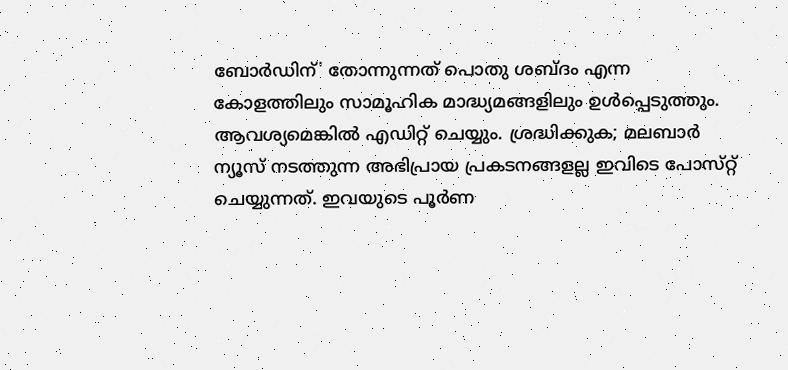ബോർഡിന്' തോന്നുന്നത് പൊതു ശബ്‌ദം എന്ന കോളത്തിലും സാമൂഹിക മാദ്ധ്യമങ്ങളിലും ഉൾപ്പെടുത്തും. ആവശ്യമെങ്കിൽ എഡിറ്റ് ചെയ്യും. ശ്രദ്ധിക്കുക; മലബാർ ന്യൂസ് നടത്തുന്ന അഭിപ്രായ പ്രകടനങ്ങളല്ല ഇവിടെ പോസ്‌റ്റ് ചെയ്യുന്നത്. ഇവയുടെ പൂർണ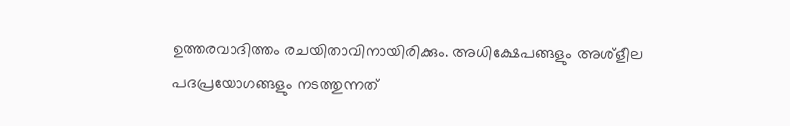ഉത്തരവാദിത്തം രചയിതാവിനായിരിക്കും. അധിക്ഷേപങ്ങളും അശ്‌ളീല പദപ്രയോഗങ്ങളും നടത്തുന്നത്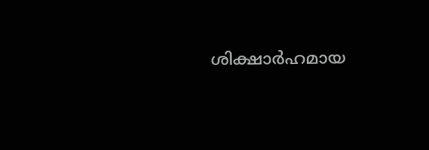ശിക്ഷാർഹമായ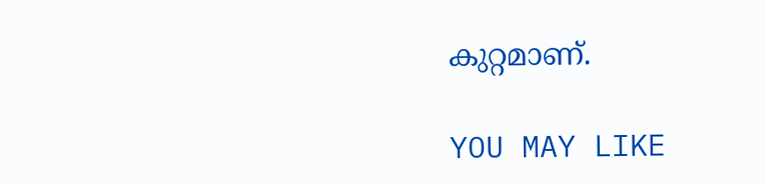കുറ്റമാണ്.

YOU MAY LIKE